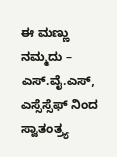ಈ ಮಣ್ಣು ನಮ್ಮದು – ಎಸ್.ವೈ.ಎಸ್, ಎಸ್ಸೆಸ್ಸೆಫ್ ನಿಂದ ಸ್ವಾತಂತ್ರ್ಯ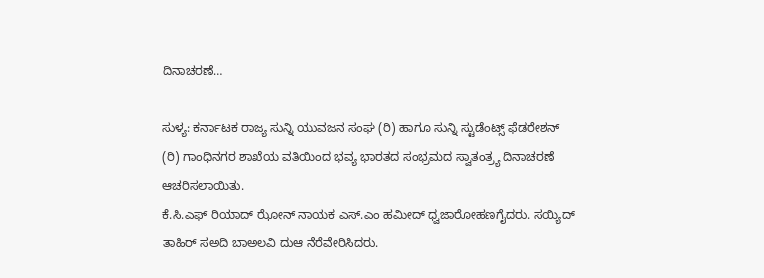ದಿನಾಚರಣೆ…

ಸುಳ್ಯ: ಕರ್ನಾಟಕ ರಾಜ್ಯ ಸುನ್ನಿ ಯುವಜನ ಸಂಘ (ರಿ) ಹಾಗೂ ಸುನ್ನಿ ಸ್ಟುಡೆಂಟ್ಸ್ ಫೆಡರೇಶನ್ (ರಿ) ಗಾಂಧಿನಗರ ಶಾಖೆಯ ವತಿಯಿಂದ ಭವ್ಯ ಭಾರತದ ಸಂಭ್ರಮದ ಸ್ವಾತಂತ್ರ್ಯ ದಿನಾಚರಣೆ ಆಚರಿಸಲಾಯಿತು.
ಕೆ.ಸಿ.ಎಫ್ ರಿಯಾದ್ ಝೋನ್ ನಾಯಕ ಎಸ್.ಎಂ ಹಮೀದ್ ಧ್ವಜಾರೋಹಣಗೈದರು. ಸಯ್ಯಿದ್ ತಾಹಿರ್ ಸಅದಿ ಬಾಅಲವಿ ದುಆ ನೆರೆವೇರಿಸಿದರು.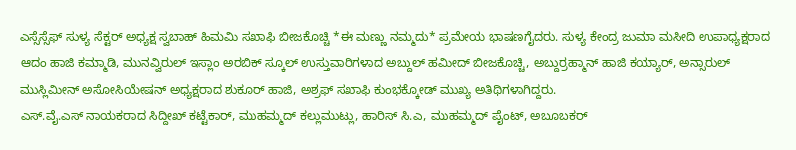ಎಸ್ಸೆಸ್ಸೆಫ್ ಸುಳ್ಯ ಸೆಕ್ಟರ್ ಅಧ್ಯಕ್ಷ ಸ್ವಬಾಹ್ ಹಿಮಮಿ ಸಖಾಫಿ ಬೀಜಕೊಚ್ಚಿ *ಈ ಮಣ್ಣು ನಮ್ಮದು* ಪ್ರಮೇಯ ಭಾಷಣಗೈದರು. ಸುಳ್ಯ ಕೇಂದ್ರ ಜುಮಾ ಮಸೀದಿ ಉಪಾಧ್ಯಕ್ಷರಾದ ಆದಂ ಹಾಜಿ ಕಮ್ಮಾಡಿ, ಮುನವ್ವಿರುಲ್ ಇಸ್ಲಾಂ ಅರಬಿಕ್ ಸ್ಕೂಲ್ ಉಸ್ತುವಾರಿಗಳಾದ ಅಬ್ದುಲ್ ಹಮೀದ್ ಬೀಜಕೊಚ್ಚಿ, ಅಬ್ದುರ್ರಹ್ಮಾನ್ ಹಾಜಿ ಕಯ್ಯಾರ್, ಅನ್ಸಾರುಲ್ ಮುಸ್ಲಿಮೀನ್ ಅಸೋಸಿಯೇಷನ್ ಅಧ್ಯಕ್ಷರಾದ ಶುಕೂರ್ ಹಾಜಿ, ಅಶ್ರಫ್ ಸಖಾಫಿ ಕುಂಭಕ್ಕೋಡ್ ಮುಖ್ಯ ಅತಿಥಿಗಳಾಗಿದ್ದರು.
ಎಸ್.ವೈ.ಎಸ್ ನಾಯಕರಾದ ಸಿದ್ದೀಖ್ ಕಟ್ಟೆಕಾರ್, ಮುಹಮ್ಮದ್ ಕಲ್ಲುಮುಟ್ಲು, ಹಾರಿಸ್ ಸಿ.ಎ, ಮುಹಮ್ಮದ್ ಪೈಂಟ್, ಅಬೂಬಕರ್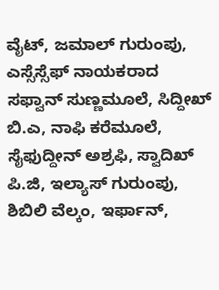ವೈಟ್, ಜಮಾಲ್ ಗುರುಂಪು, ಎಸ್ಸೆಸ್ಸೆಫ್ ನಾಯಕರಾದ ಸಫ್ವಾನ್ ಸುಣ್ಣಮೂಲೆ, ಸಿದ್ದೀಖ್ ಬಿ.ಎ, ನಾಫಿ ಕರೆಮೂಲೆ, ಸೈಫುದ್ದೀನ್ ಅಶ್ರಫಿ, ಸ್ವಾದಿಖ್ ಪಿ.ಜಿ, ಇಲ್ಯಾಸ್ ಗುರುಂಪು, ಶಿಬಿಲಿ ವೆಲ್ಕಂ, ಇರ್ಫಾನ್,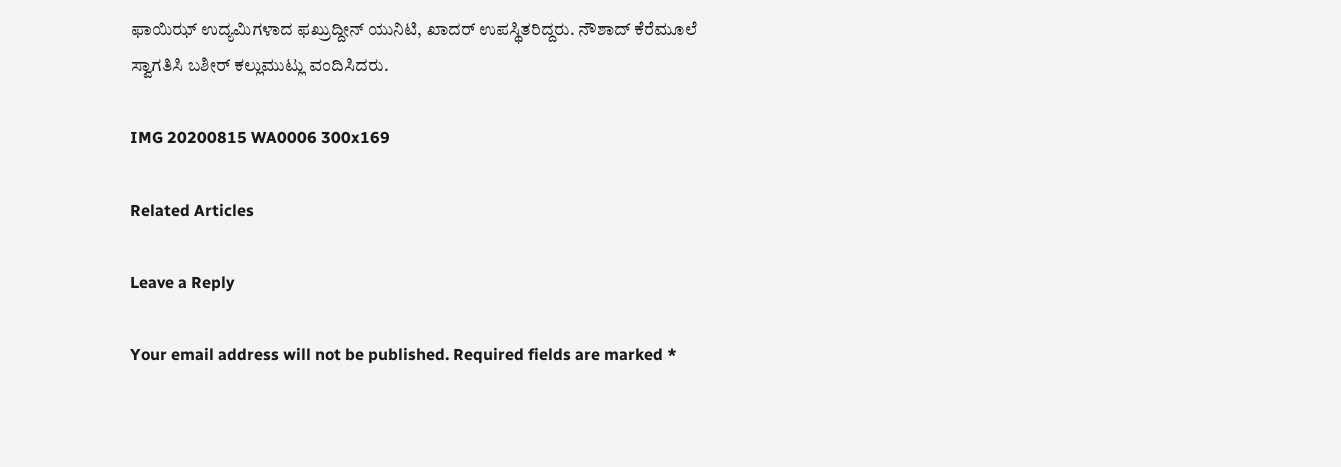ಫಾಯಿಝ್ ಉದ್ಯಮಿಗಳಾದ ಫಖ್ರುದ್ದೀನ್ ಯುನಿಟಿ, ಖಾದರ್ ಉಪಸ್ಥಿತರಿದ್ದರು. ನೌಶಾದ್ ಕೆರೆಮೂಲೆ ಸ್ವಾಗತಿಸಿ ಬಶೀರ್ ಕಲ್ಲುಮುಟ್ಲು ವಂದಿಸಿದರು.

IMG 20200815 WA0006 300x169

Related Articles

Leave a Reply

Your email address will not be published. Required fields are marked *